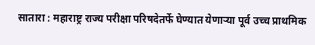सातारा : महाराष्ट्र राज्य परीक्षा परिषदेतर्फे घेण्यात येणाऱ्या पूर्व उच्च प्राथमिक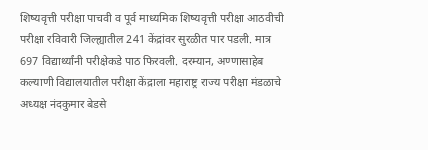शिष्यवृत्ती परीक्षा पाचवी व पूर्व माध्यमिक शिष्यवृत्ती परीक्षा आठवीची परीक्षा रविवारी जिल्ह्यातील 241 केंद्रांवर सुरळीत पार पडली. मात्र 697 विद्यार्थ्यांनी परीक्षेकडे पाठ फिरवली. दरम्यान, अण्णासाहेब कल्याणी विद्यालयातील परीक्षा केंद्राला महाराष्ट्र राज्य परीक्षा मंडळाचे अध्यक्ष नंदकुमार बेडसे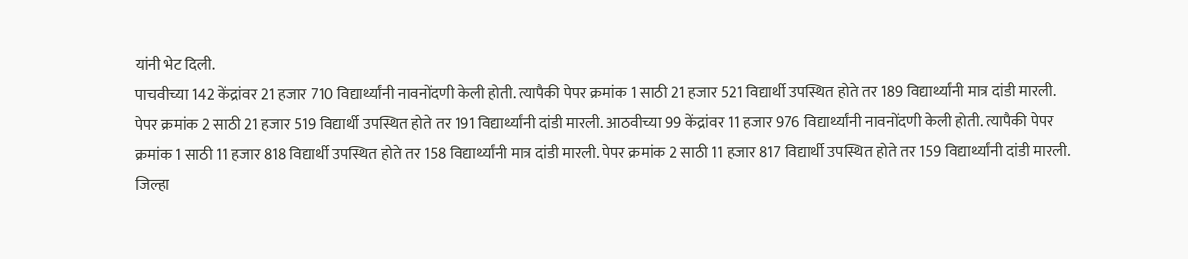यांनी भेट दिली.
पाचवीच्या 142 केंद्रांवर 21 हजार 710 विद्यार्थ्यांनी नावनोंदणी केली होती. त्यापैकी पेपर क्रमांक 1 साठी 21 हजार 521 विद्यार्थी उपस्थित होते तर 189 विद्यार्थ्यांनी मात्र दांडी मारली. पेपर क्रमांक 2 साठी 21 हजार 519 विद्यार्थी उपस्थित होते तर 191 विद्यार्थ्यांनी दांडी मारली. आठवीच्या 99 केंद्रांवर 11 हजार 976 विद्यार्थ्यांनी नावनोंदणी केली होती. त्यापैकी पेपर क्रमांक 1 साठी 11 हजार 818 विद्यार्थी उपस्थित होते तर 158 विद्यार्थ्यांनी मात्र दांडी मारली. पेपर क्रमांक 2 साठी 11 हजार 817 विद्यार्थी उपस्थित होते तर 159 विद्यार्थ्यांनी दांडी मारली.
जिल्हा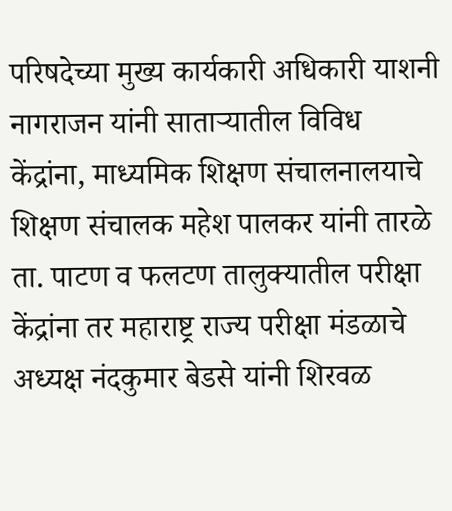परिषदेच्या मुख्य कार्यकारी अधिकारी याशनी नागराजन यांनी साताऱ्यातील विविध केंद्रांना, माध्यमिक शिक्षण संचालनालयाचे शिक्षण संचालक महेश पालकर यांनी तारळे ता. पाटण व फलटण तालुक्यातील परीक्षा केंद्रांना तर महाराष्ट्र राज्य परीक्षा मंडळाचे अध्यक्ष नंदकुमार बेडसे यांनी शिरवळ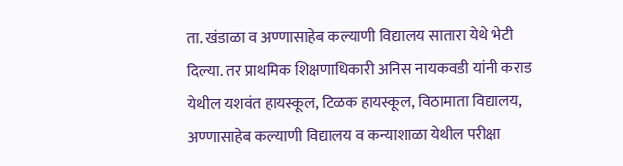ता. खंडाळा व अण्णासाहेब कल्याणी विद्यालय सातारा येथे भेटी दिल्या. तर प्राथमिक शिक्षणाधिकारी अनिस नायकवडी यांनी कराड येथील यशवंत हायस्कूल, टिळक हायस्कूल, विठामाता विद्यालय, अण्णासाहेब कल्याणी विद्यालय व कन्याशाळा येथील परीक्षा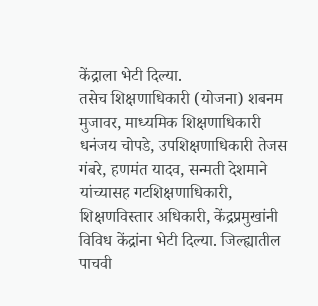केंद्राला भेटी दिल्या.
तसेच शिक्षणाधिकारी (योजना) शबनम मुजावर, माध्यमिक शिक्षणाधिकारी धनंजय चोपडे, उपशिक्षणाधिकारी तेजस गंबरे, हणमंत यादव, सन्मती देशमाने यांच्यासह गटशिक्षणाधिकारी, शिक्षणविस्तार अधिकारी, केंद्रप्रमुखांनी विविध केंद्रांना भेटी दिल्या. जिल्ह्यातील पाचवी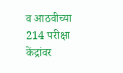व आठवीच्या 214 परीक्षा केंद्रांवर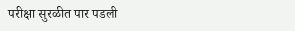परीक्षा सुरळीत पार पडली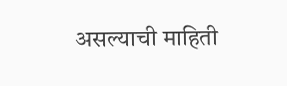असल्याची माहिती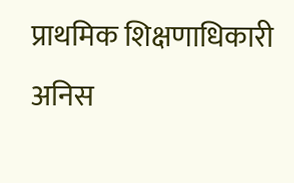प्राथमिक शिक्षणाधिकारी अनिस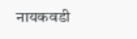नायकवडी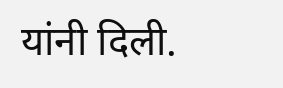यांनी दिली.